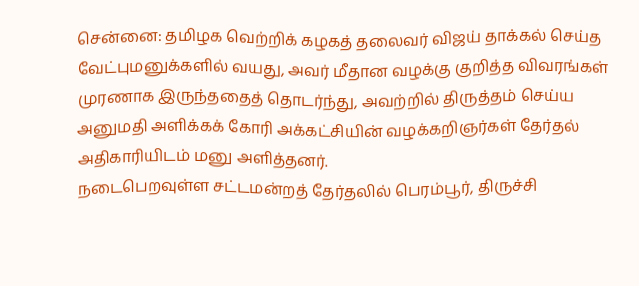சென்னை: தமிழக வெற்றிக் கழகத் தலைவர் விஜய் தாக்கல் செய்த வேட்புமனுக்களில் வயது, அவர் மீதான வழக்கு குறித்த விவரங்கள் முரணாக இருந்ததைத் தொடர்ந்து, அவற்றில் திருத்தம் செய்ய அனுமதி அளிக்கக் கோரி அக்கட்சியின் வழக்கறிஞர்கள் தேர்தல் அதிகாரியிடம் மனு அளித்தனர்.
நடைபெறவுள்ள சட்டமன்றத் தேர்தலில் பெரம்பூர், திருச்சி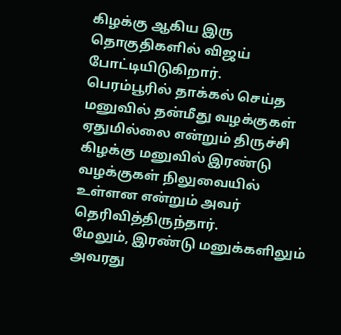கிழக்கு ஆகிய இரு தொகுதிகளில் விஜய் போட்டியிடுகிறார்.
பெரம்பூரில் தாக்கல் செய்த மனுவில் தன்மீது வழக்குகள் ஏதுமில்லை என்றும் திருச்சி கிழக்கு மனுவில் இரண்டு வழக்குகள் நிலுவையில் உள்ளன என்றும் அவர் தெரிவித்திருந்தார்.
மேலும், இரண்டு மனுக்களிலும் அவரது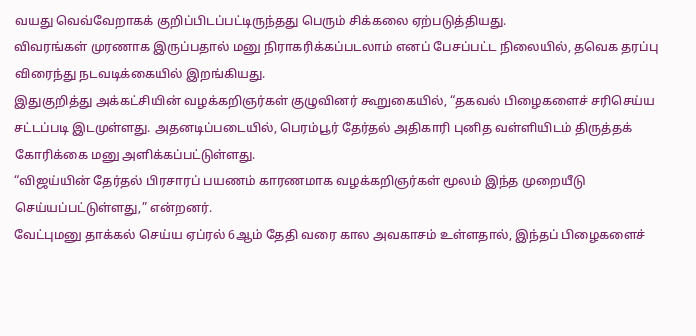வயது வெவ்வேறாகக் குறிப்பிடப்பட்டிருந்தது பெரும் சிக்கலை ஏற்படுத்தியது.
விவரங்கள் முரணாக இருப்பதால் மனு நிராகரிக்கப்படலாம் எனப் பேசப்பட்ட நிலையில், தவெக தரப்பு விரைந்து நடவடிக்கையில் இறங்கியது.
இதுகுறித்து அக்கட்சியின் வழக்கறிஞர்கள் குழுவினர் கூறுகையில், “தகவல் பிழைகளைச் சரிசெய்ய சட்டப்படி இடமுள்ளது. அதனடிப்படையில், பெரம்பூர் தேர்தல் அதிகாரி புனித வள்ளியிடம் திருத்தக் கோரிக்கை மனு அளிக்கப்பட்டுள்ளது.
“விஜய்யின் தேர்தல் பிரசாரப் பயணம் காரணமாக வழக்கறிஞர்கள் மூலம் இந்த முறையீடு செய்யப்பட்டுள்ளது,” என்றனர்.
வேட்புமனு தாக்கல் செய்ய ஏப்ரல் 6ஆம் தேதி வரை கால அவகாசம் உள்ளதால், இந்தப் பிழைகளைச்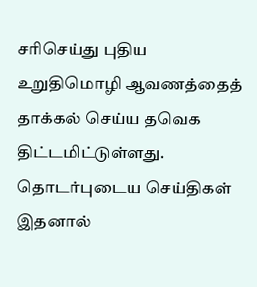சரிசெய்து புதிய உறுதிமொழி ஆவணத்தைத் தாக்கல் செய்ய தவெக திட்டமிட்டுள்ளது.
தொடர்புடைய செய்திகள்
இதனால்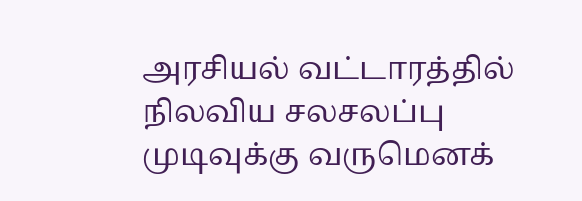அரசியல் வட்டாரத்தில் நிலவிய சலசலப்பு முடிவுக்கு வருமெனக்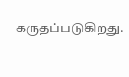கருதப்படுகிறது.